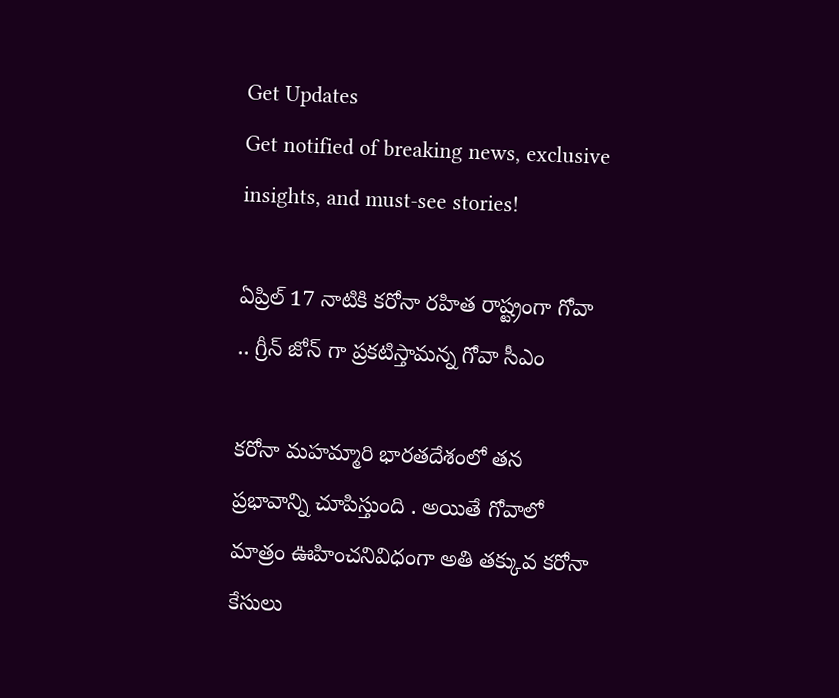Get Updates
Get notified of breaking news, exclusive insights, and must-see stories!

ఏప్రిల్ 17 నాటికి కరోనా రహిత రాష్ట్రంగా గోవా .. గ్రీన్ జోన్ గా ప్రకటిస్తామన్న గోవా సీఎం

కరోనా మహమ్మారి భారతదేశంలో తన ప్రభావాన్ని చూపిస్తుంది . అయితే గోవాలో మాత్రం ఊహించనివిధంగా అతి తక్కువ కరోనా కేసులు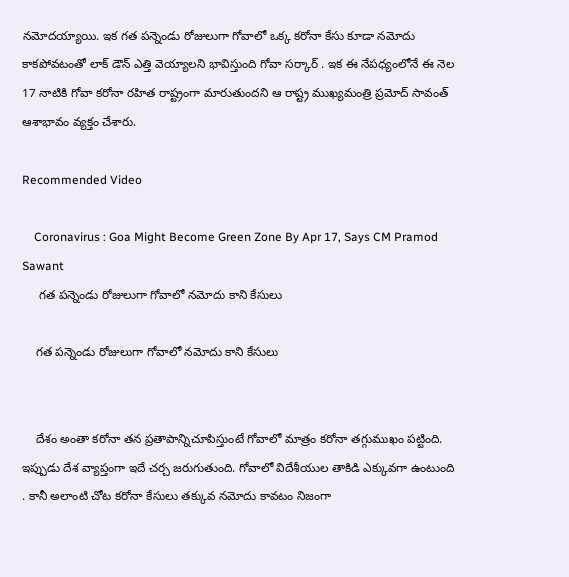నమోదయ్యాయి. ఇక గత పన్నెండు రోజులుగా గోవాలో ఒక్క కరోనా కేసు కూడా నమోదు కాకపోవటంతో లాక్ డౌన్ ఎత్తి వెయ్యాలని భావిస్తుంది గోవా సర్కార్ . ఇక ఈ నేపధ్యంలోనే ఈ నెల 17 నాటికి గోవా కరోనా రహిత రాష్ట్రంగా మారుతుందని ఆ రాష్ట్ర ముఖ్యమంత్రి ప్రమోద్ సావంత్ ఆశాభావం వ్యక్తం చేశారు.

Recommended Video

    Coronavirus : Goa Might Become Green Zone By Apr 17, Says CM Pramod Sawant
     గత పన్నెండు రోజులుగా గోవాలో నమోదు కాని కేసులు

    గత పన్నెండు రోజులుగా గోవాలో నమోదు కాని కేసులు


    దేశం అంతా కరోనా తన ప్రతాపాన్నిచూపిస్తుంటే గోవాలో మాత్రం కరోనా తగ్గుముఖం పట్టింది. ఇప్పుడు దేశ వ్యాప్తంగా ఇదే చర్చ జరుగుతుంది. గోవాలో విదేశీయుల తాకిడి ఎక్కువగా ఉంటుంది . కానీ అలాంటి చోట కరోనా కేసులు తక్కువ నమోదు కావటం నిజంగా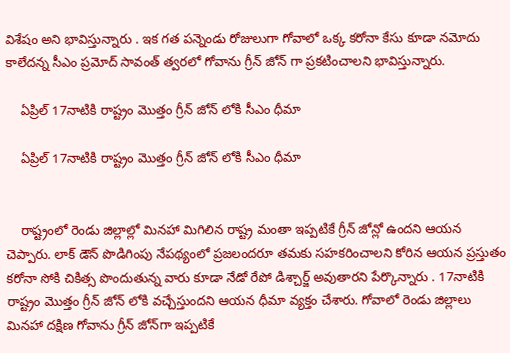విశేషం అని భావిస్తున్నారు . ఇక గత పన్నెండు రోజులుగా గోవాలో ఒక్క కరోనా కేసు కూడా నమోదు కాలేదన్న సీఎం ప్రమోద్ సావంత్ త్వరలో గోవాను గ్రీన్ జోన్ గా ప్రకటించాలని భావిస్తున్నారు.

    ఏప్రిల్ 17నాటికి రాష్ట్రం మొత్తం గ్రీన్ జోన్ లోకి సీఎం ధీమా

    ఏప్రిల్ 17నాటికి రాష్ట్రం మొత్తం గ్రీన్ జోన్ లోకి సీఎం ధీమా


    రాష్ట్రంలో రెండు జిల్లాల్లో మినహా మిగిలిన రాష్ట్ర మంతా ఇప్పటికే గ్రీన్ జోన్లో ఉందని ఆయన చెప్పారు. లాక్ డౌన్ పొడిగింపు నేపథ్యంలో ప్రజలందరూ తమకు సహకరించాలని కోరిన ఆయన ప్రస్తుతం కరోనా సోకి చికిత్స పొందుతున్న వారు కూడా నేడో రేపో డిశ్చార్జ్ అవుతారని పేర్కొన్నారు . 17నాటికి రాష్ట్రం మొత్తం గ్రీన్ జోన్ లోకి వచ్చేస్తుందని ఆయన ధీమా వ్యక్తం చేశారు. గోవాలో రెండు జిల్లాలు మినహా దక్షిణ గోవాను గ్రీన్ జోన్‌గా ఇప్పటికే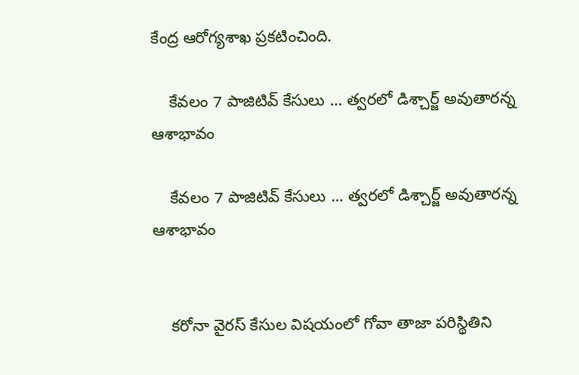కేంద్ర ఆరోగ్యశాఖ ప్రకటించింది.

    కేవలం 7 పాజిటివ్ కేసులు ... త్వరలో డిశ్చార్జ్ అవుతారన్న ఆశాభావం

    కేవలం 7 పాజిటివ్ కేసులు ... త్వరలో డిశ్చార్జ్ అవుతారన్న ఆశాభావం


    కరోనా వైరస్ కేసుల విషయంలో గోవా తాజా పరిస్థితిని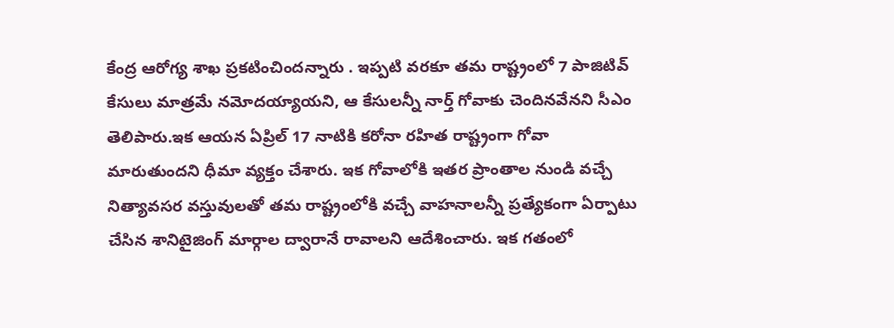కేంద్ర ఆరోగ్య శాఖ ప్రకటించిందన్నారు . ఇప్పటి వరకూ తమ రాష్ట్రంలో 7 పాజిటివ్ కేసులు మాత్రమే నమోదయ్యాయని, ఆ కేసులన్నీ నార్త్ గోవాకు చెందినవేనని సీఎం తెలిపారు.ఇక ఆయన ఏప్రిల్‌ 17 నాటికి కరోనా రహిత రాష్ట్రంగా గోవా మారుతుందని ధీమా వ్యక్తం చేశారు. ఇక గోవాలోకి ఇతర ప్రాంతాల నుండి వచ్చే నిత్యావసర వస్తువులతో తమ రాష్ట్రంలోకి వచ్చే వాహనాలన్నీ ప్రత్యేకంగా ఏర్పాటు చేసిన శానిటైజింగ్ మార్గాల ద్వారానే రావాలని ఆదేశించారు. ఇక గతంలో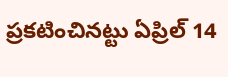ప్రకటించినట్టు ఏప్రిల్ 14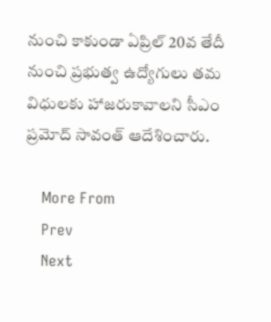నుంచి కాకుండా ఏప్రిల్‌ 20వ తేదీ నుంచి ప్రభుత్వ ఉద్యోగులు తమ విధులకు హాజరుకావాలని సీఎం ప్రమోద్ సావంత్ ఆదేశించారు.

    More From
    Prev
    Next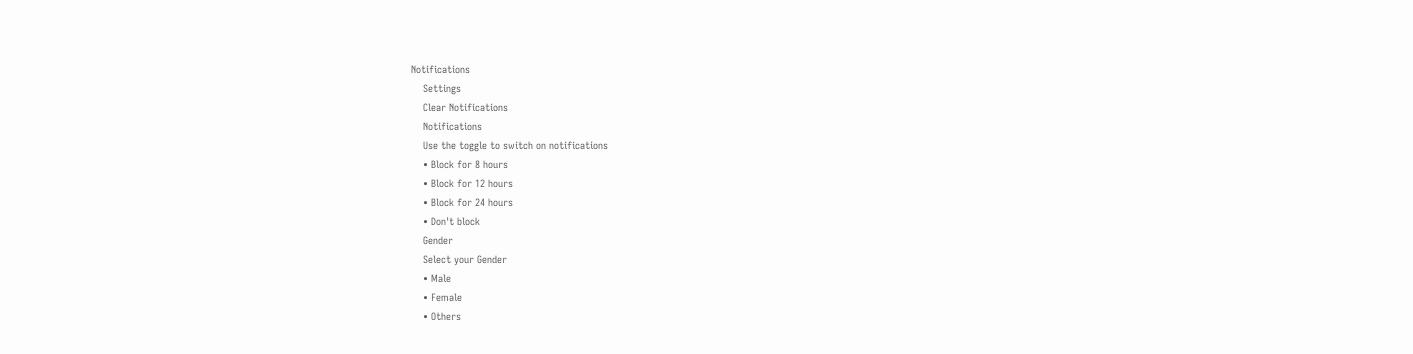Notifications
    Settings
    Clear Notifications
    Notifications
    Use the toggle to switch on notifications
    • Block for 8 hours
    • Block for 12 hours
    • Block for 24 hours
    • Don't block
    Gender
    Select your Gender
    • Male
    • Female
    • Others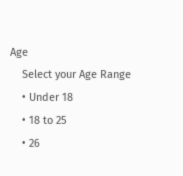Age
    Select your Age Range
    • Under 18
    • 18 to 25
    • 26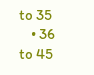to 35
    • 36 to 45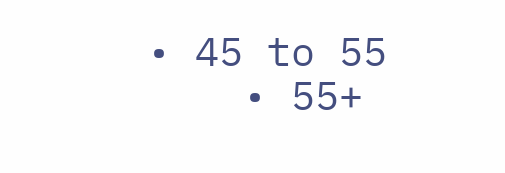• 45 to 55
    • 55+